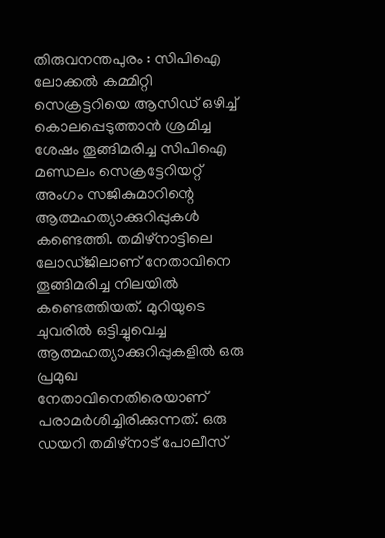തിരുവനന്തപുരം : സിപിഐ ലോക്കൽ കമ്മിറ്റി സെക്രട്ടറിയെ ആസിഡ് ഒഴിച്ച് കൊലപ്പെടുത്താൻ ശ്രമിച്ച ശേഷം തൂങ്ങിമരിച്ച സിപിഐ മണ്ഡലം സെക്രട്ടേറിയറ്റ് അംഗം സജികുമാറിന്റെ ആത്മഹത്യാക്കുറിപ്പുകൾ കണ്ടെത്തി. തമിഴ്നാട്ടിലെ ലോഡ്ജിലാണ് നേതാവിനെ തൂങ്ങിമരിച്ച നിലയിൽ കണ്ടെത്തിയത്. മുറിയുടെ ചുവരിൽ ഒട്ടിച്ചുവെച്ച ആത്മഹത്യാക്കുറിപ്പുകളിൽ ഒരു പ്രമുഖ നേതാവിനെതിരെയാണ് പരാമർശിച്ചിരിക്കുന്നത്. ഒരു ഡയറി തമിഴ്നാട് പോലീസ്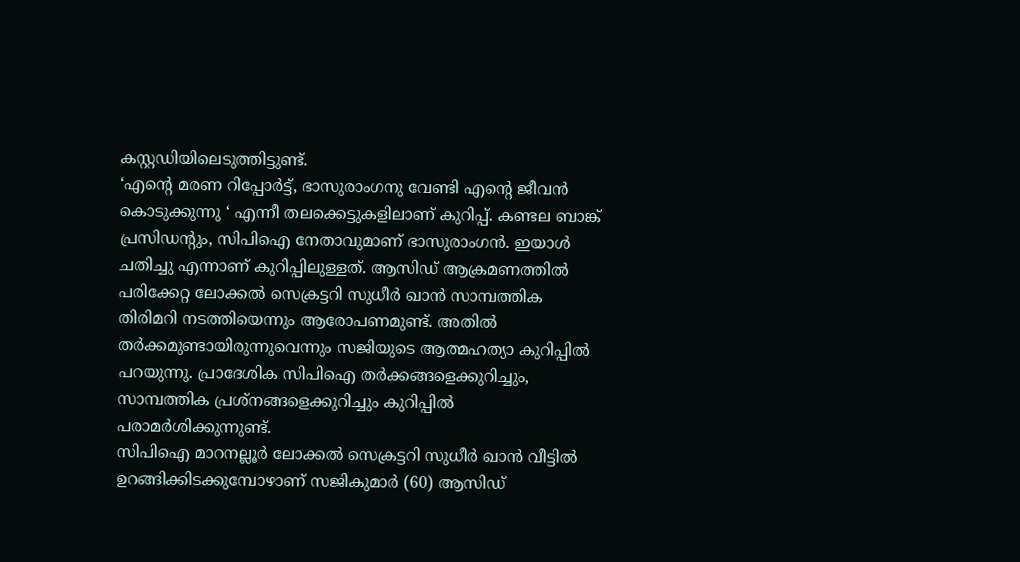കസ്റ്റഡിയിലെടുത്തിട്ടുണ്ട്.
‘എന്റെ മരണ റിപ്പോർട്ട്, ഭാസുരാംഗനു വേണ്ടി എന്റെ ജീവൻ കൊടുക്കുന്നു ‘ എന്നീ തലക്കെട്ടുകളിലാണ് കുറിപ്പ്. കണ്ടല ബാങ്ക് പ്രസിഡന്റും, സിപിഐ നേതാവുമാണ് ഭാസുരാംഗൻ. ഇയാൾ ചതിച്ചു എന്നാണ് കുറിപ്പിലുള്ളത്. ആസിഡ് ആക്രമണത്തിൽ പരിക്കേറ്റ ലോക്കൽ സെക്രട്ടറി സുധീർ ഖാൻ സാമ്പത്തിക തിരിമറി നടത്തിയെന്നും ആരോപണമുണ്ട്. അതിൽ തർക്കമുണ്ടായിരുന്നുവെന്നും സജിയുടെ ആത്മഹത്യാ കുറിപ്പിൽ പറയുന്നു. പ്രാദേശിക സിപിഐ തർക്കങ്ങളെക്കുറിച്ചും, സാമ്പത്തിക പ്രശ്നങ്ങളെക്കുറിച്ചും കുറിപ്പിൽ പരാമർശിക്കുന്നുണ്ട്.
സിപിഐ മാറനല്ലൂർ ലോക്കൽ സെക്രട്ടറി സുധീർ ഖാൻ വീട്ടിൽ ഉറങ്ങിക്കിടക്കുമ്പോഴാണ് സജികുമാർ (60) ആസിഡ്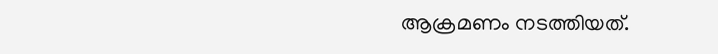ആക്രമണം നടത്തിയത്.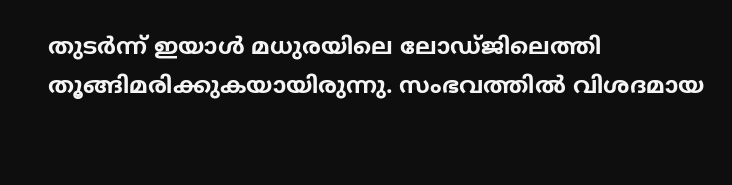തുടർന്ന് ഇയാൾ മധുരയിലെ ലോഡ്ജിലെത്തി തൂങ്ങിമരിക്കുകയായിരുന്നു. സംഭവത്തിൽ വിശദമായ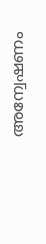അന്വേഷണം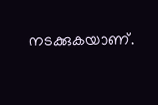നടക്കുകയാണ്.